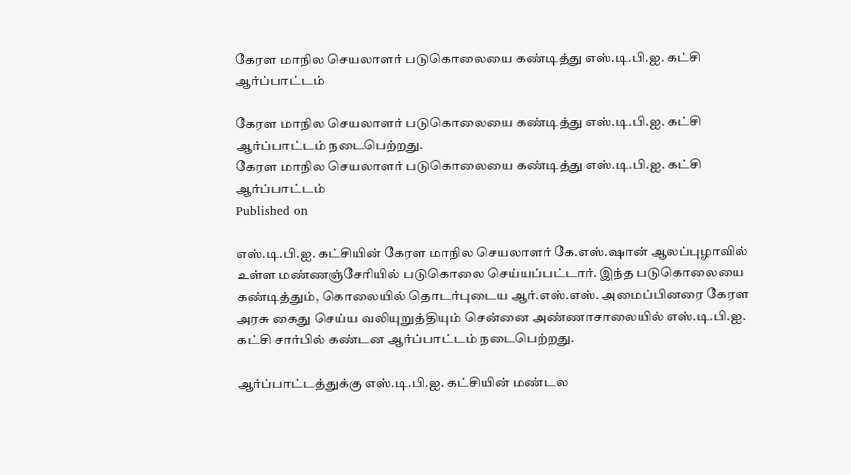கேரள மாநில செயலாளர் படுகொலையை கண்டித்து எஸ்.டி.பி.ஐ. கட்சி ஆர்ப்பாட்டம்

கேரள மாநில செயலாளர் படுகொலையை கண்டித்து எஸ்.டி.பி.ஐ. கட்சி ஆர்ப்பாட்டம் நடைபெற்றது.
கேரள மாநில செயலாளர் படுகொலையை கண்டித்து எஸ்.டி.பி.ஐ. கட்சி ஆர்ப்பாட்டம்
Published on

எஸ்.டி.பி.ஐ. கட்சியின் கேரள மாநில செயலாளர் கே.எஸ்.ஷான் ஆலப்புழாவில் உள்ள மண்ணஞ்சேரியில் படுகொலை செய்யப்பட்டார். இந்த படுகொலையை கண்டித்தும், கொலையில் தொடர்புடைய ஆர்.எஸ்.எஸ். அமைப்பினரை கேரள அரசு கைது செய்ய வலியுறுத்தியும் சென்னை அண்ணாசாலையில் எஸ்.டி.பி.ஐ. கட்சி சார்பில் கண்டன ஆர்ப்பாட்டம் நடைபெற்றது.

ஆர்ப்பாட்டத்துக்கு எஸ்.டி.பி.ஐ. கட்சியின் மண்டல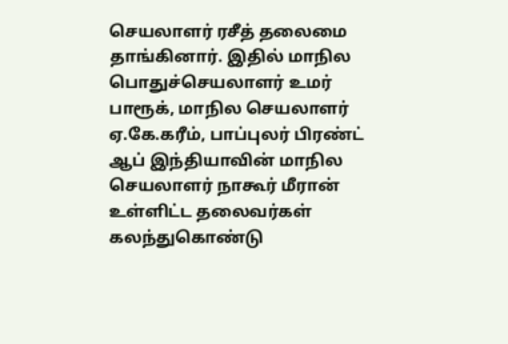செயலாளர் ரசீத் தலைமை தாங்கினார். இதில் மாநில பொதுச்செயலாளர் உமர் பாரூக், மாநில செயலாளர் ஏ.கே.கரீம், பாப்புலர் பிரண்ட் ஆப் இந்தியாவின் மாநில செயலாளர் நாகூர் மீரான் உள்ளிட்ட தலைவர்கள் கலந்துகொண்டு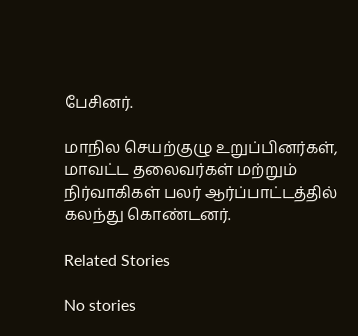பேசினர்.

மாநில செயற்குழு உறுப்பினர்கள், மாவட்ட தலைவர்கள் மற்றும் நிர்வாகிகள் பலர் ஆர்ப்பாட்டத்தில் கலந்து கொண்டனர்.

Related Stories

No stories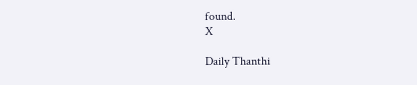found.
X

Daily Thanthi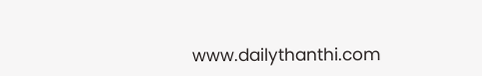www.dailythanthi.com